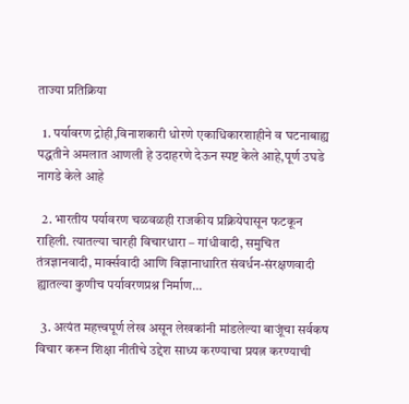ताज्या प्रतिक्रिया

  1. पर्यावरण द्रोही,विनाशकारी धोरणे एकाधिकारशाहीने व घटनाबाह्य पद्धतीने अमलात आणली हे उदाहरणे देऊन स्पष्ट केले आहे,पूर्ण उघडे नागडे केले आहे

  2. भारतीय पर्यावरण चळवळही राजकीय प्रक्रियेपासून फटकून राहिली. त्यातल्या चारही विचारधारा – गांधीवादी, समुचित तंत्रज्ञानवादी, मार्क्सवादी आणि विज्ञानाधारित संवर्धन-संरक्षणवादी ह्यातल्या कुणीच पर्यावरणप्रश्न निर्माण…

  3. अत्यंत महत्त्वपूर्ण लेख असून लेखकांनी मांडलेल्या बाजूंचा सर्वकष विचार करून शिक्षा नीतीचे उद्देश साध्य करण्याचा प्रयत्न करण्याची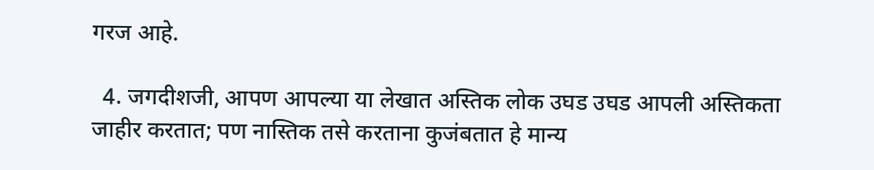गरज आहे.

  4. जगदीशजी, आपण आपल्या या लेखात अस्तिक लोक उघड उघड आपली अस्तिकता जाहीर करतात; पण नास्तिक तसे करताना कुजंबतात हे मान्य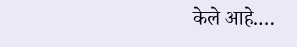केले आहे.…